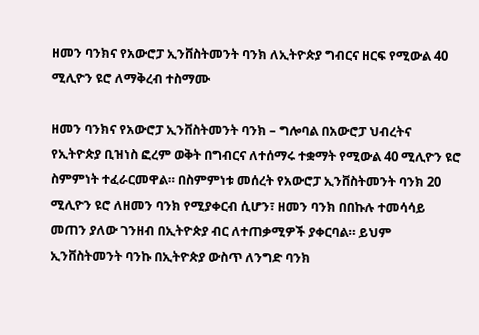ዘመን ባንክና የአውሮፓ ኢንቨስትመንት ባንክ ለኢትዮጵያ ግብርና ዘርፍ የሚውል 40 ሚሊዮን ዩሮ ለማቅረብ ተስማሙ

ዘመን ባንክና የአውሮፓ ኢንቨስትመንት ባንክ – ግሎባል በአውሮፓ ህብረትና የኢትዮጵያ ቢዝነስ ፎረም ወቅት በግብርና ለተሰማሩ ተቋማት የሚውል 40 ሚሊዮን ዩሮ ስምምነት ተፈራርመዋል። በስምምነቱ መሰረት የአውሮፓ ኢንቨስትመንት ባንክ 20 ሚሊዮን ዩሮ ለዘመን ባንክ የሚያቀርብ ሲሆን፣ ዘመን ባንክ በበኩሉ ተመሳሳይ መጠን ያለው ገንዘብ በኢትዮጵያ ብር ለተጠቃሚዎች ያቀርባል። ይህም ኢንቨስትመንት ባንኩ በኢትዮጵያ ውስጥ ለንግድ ባንክ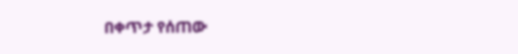በቀጥታ የሰጠው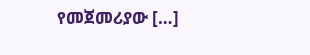የመጀመሪያው […]